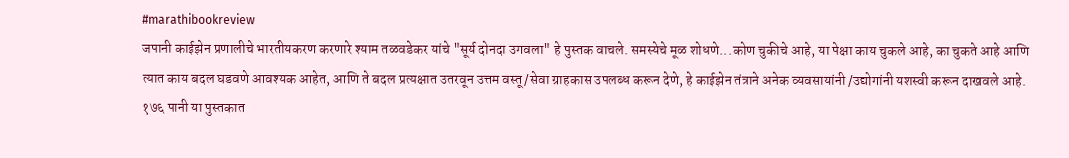#marathibookreview
जपानी काईझेन प्रणालीचे भारतीयकरण करणारे श्याम तळवडेकर यांचे "सूर्य दोनदा उगवला" हे पुस्तक वाचले. समस्येचे मूळ शोधणे...कोण चुकीचे आहे, या पेक्षा काय चुकले आहे, का चुकते आहे आणि त्यात काय बदल घडवणे आवश्यक आहेत, आणि ते बदल प्रत्यक्षात उतरवून उत्तम वस्तू/सेवा ग्राहकास उपलब्ध करून देणे, हे काईझेन तंत्राने अनेक व्यवसायांनी /उद्योगांनी यशस्वी करून दाखवले आहे.
१७६ पानी या पुस्तकात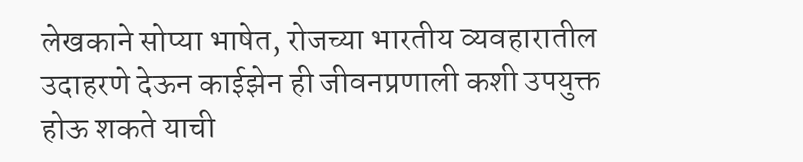लेखकाने सोप्या भाषेत, रोजच्या भारतीय व्यवहारातील उदाहरणे देऊन काईझेन ही जीवनप्रणाली कशी उपयुक्त होऊ शकते याची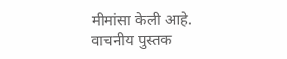मीमांसा केली आहे.
वाचनीय पुस्तक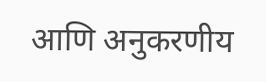आणि अनुकरणीय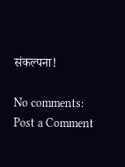संकल्पना!

No comments:
Post a Comment